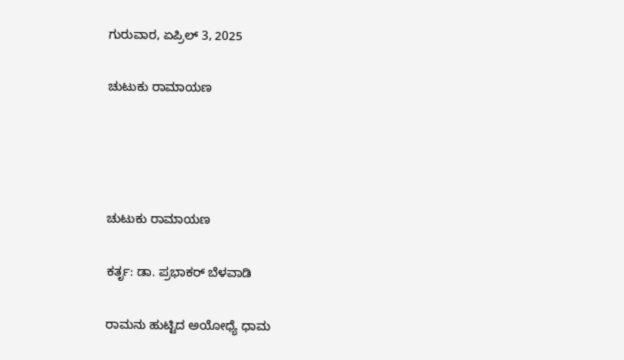ಗುರುವಾರ, ಏಪ್ರಿಲ್ 3, 2025

ಚುಟುಕು ರಾಮಾಯಣ




ಚುಟುಕು ರಾಮಾಯಣ

ಕರ್ತೃ: ಡಾ. ಪ್ರಭಾಕರ್ ಬೆಳವಾಡಿ

ರಾಮನು ಹುಟ್ಟಿದ ಅಯೋಧ್ಯೆ ಧಾಮ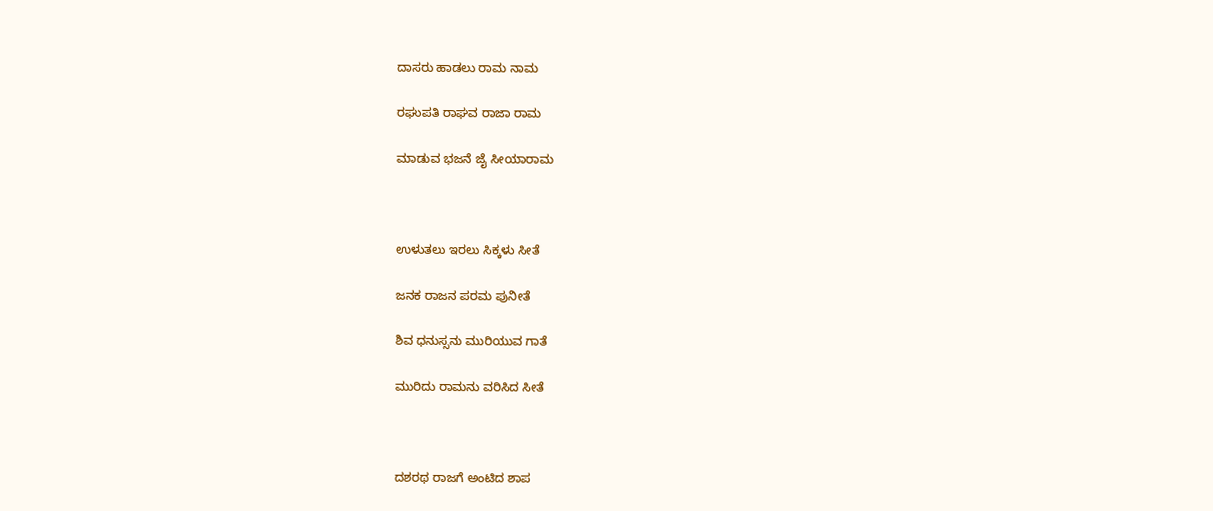ದಾಸರು ಹಾಡಲು ರಾಮ ನಾಮ

ರಘುಪತಿ ರಾಘವ ರಾಜಾ ರಾಮ

ಮಾಡುವ ಭಜನೆ ಜೈ ಸೀಯಾರಾಮ



ಉಳುತಲು ಇರಲು ಸಿಕ್ಕಳು ಸೀತೆ

ಜನಕ ರಾಜನ ಪರಮ ಪುನೀತೆ

ಶಿವ ಧನುಸ್ಸನು ಮುರಿಯುವ ಗಾತೆ

ಮುರಿದು ರಾಮನು ವರಿಸಿದ ಸೀತೆ



ದಶರಥ ರಾಜಗೆ ಅಂಟಿದ ಶಾಪ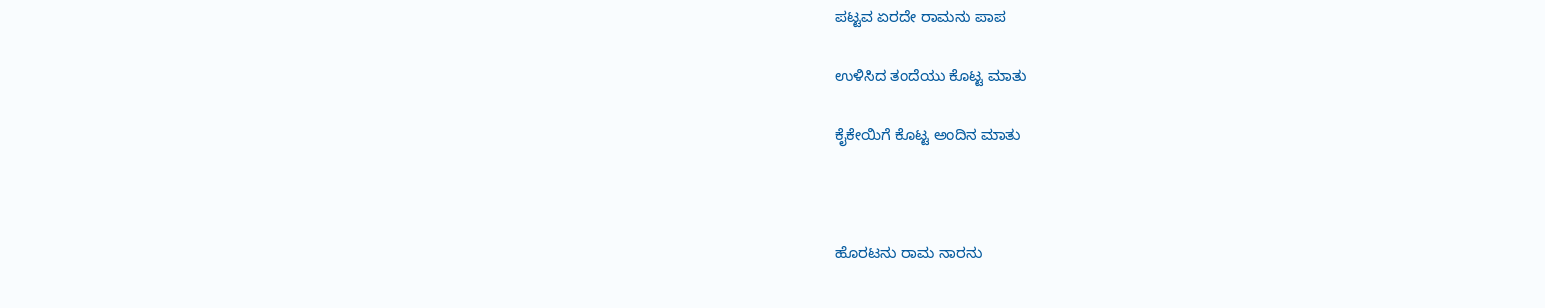ಪಟ್ಟವ ಏರದೇ ರಾಮನು ಪಾಪ

ಉಳಿಸಿದ ತಂದೆಯು ಕೊಟ್ಟ ಮಾತು

ಕೈಕೇಯಿಗೆ ಕೊಟ್ಟ ಅಂದಿನ ಮಾತು



ಹೊರಟನು ರಾಮ ನಾರನು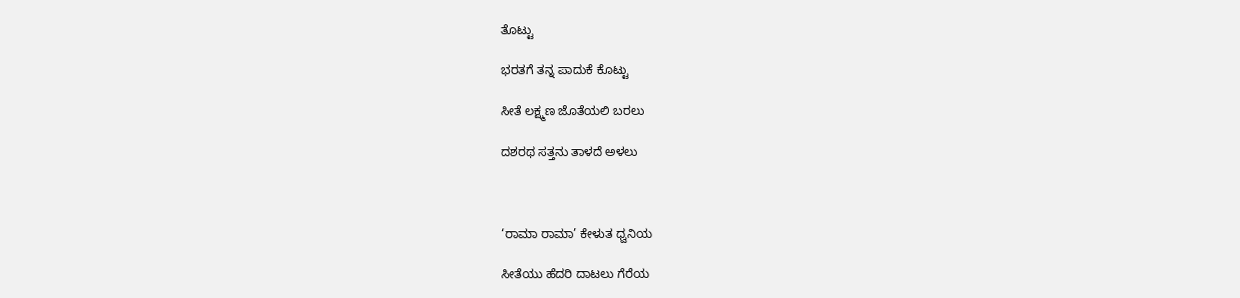ತೊಟ್ಟು

ಭರತಗೆ ತನ್ನ ಪಾದುಕೆ ಕೊಟ್ಟು

ಸೀತೆ ಲಕ್ಷ್ಮಣ ಜೊತೆಯಲಿ ಬರಲು

ದಶರಥ ಸತ್ತನು ತಾಳದೆ ಅಳಲು



‘ರಾಮಾ ರಾಮಾ’ ಕೇಳುತ ಧ್ವನಿಯ

ಸೀತೆಯು ಹೆದರಿ ದಾಟಲು ಗೆರೆಯ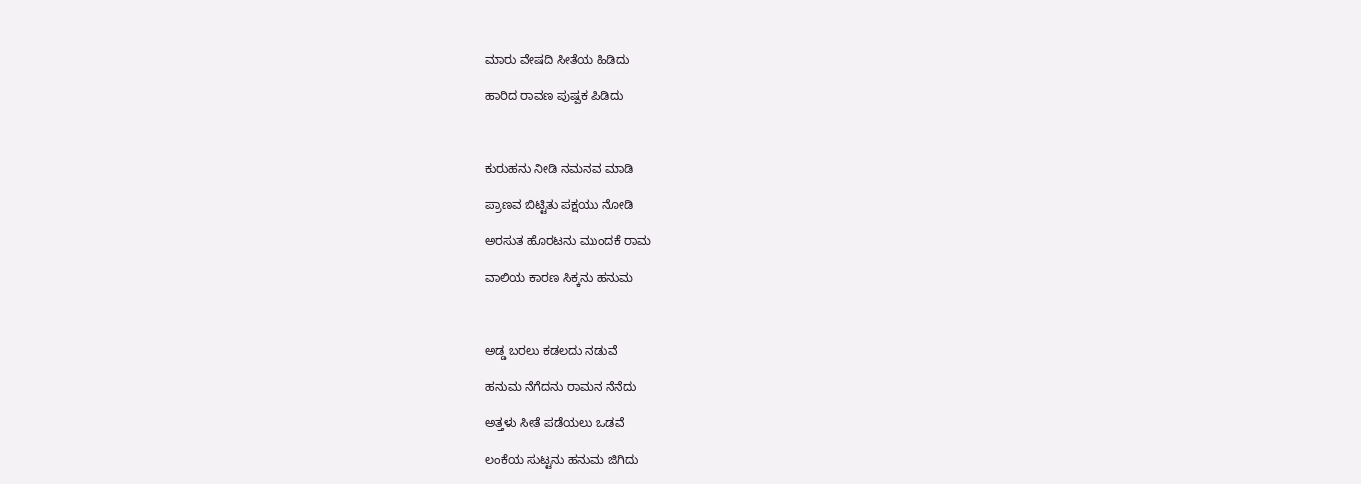ಮಾರು ವೇಷದಿ ಸೀತೆಯ ಹಿಡಿದು

ಹಾರಿದ ರಾವಣ ಪುಷ್ಪಕ ಪಿಡಿದು



ಕುರುಹನು ನೀಡಿ ನಮನವ ಮಾಡಿ

ಪ್ರಾಣವ ಬಿಟ್ಟಿತು ಪಕ್ಷಯು ನೋಡಿ

ಅರಸುತ ಹೊರಟನು ಮುಂದಕೆ ರಾಮ

ವಾಲಿಯ ಕಾರಣ ಸಿಕ್ಕನು ಹನುಮ



ಅಡ್ಡ ಬರಲು ಕಡಲದು ನಡುವೆ

ಹನುಮ ನೆಗೆದನು ರಾಮನ ನೆನೆದು

ಅತ್ತಳು ಸೀತೆ ಪಡೆಯಲು ಒಡವೆ

ಲಂಕೆಯ ಸುಟ್ಟನು ಹನುಮ ಜಿಗಿದು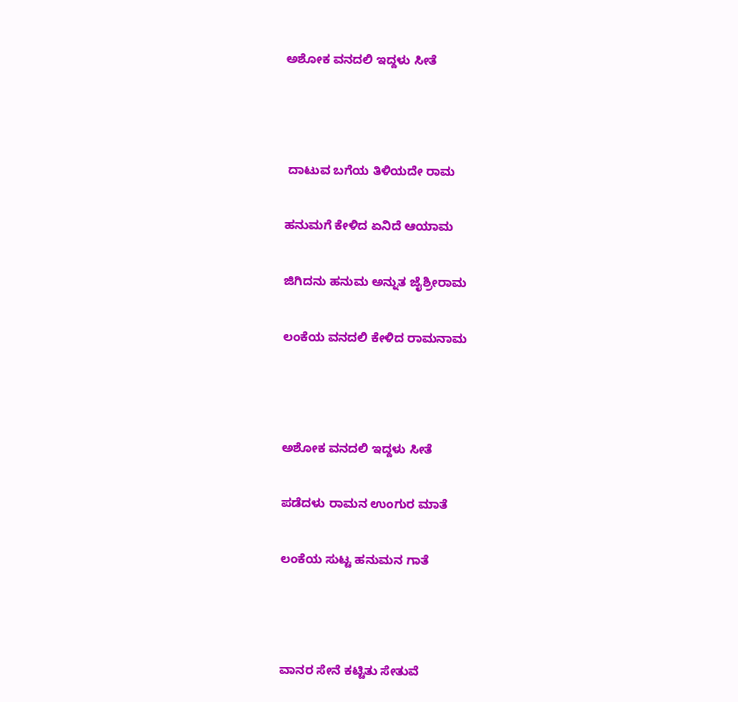ಅಶೋಕ ವನದಲಿ ಇದ್ದಳು ಸೀತೆ



 ದಾಟುವ ಬಗೆಯ ತಿಳಿಯದೇ ರಾಮ

ಹನುಮಗೆ ಕೇಳಿದ ಏನಿದೆ ಆಯಾಮ

ಜಿಗಿದನು ಹನುಮ ಅನ್ನುತ ಜೈಶ್ರೀರಾಮ

ಲಂಕೆಯ ವನದಲಿ ಕೇಳಿದ ರಾಮನಾಮ



ಅಶೋಕ ವನದಲಿ ಇದ್ದಳು ಸೀತೆ

ಪಡೆದಳು ರಾಮನ ಉಂಗುರ ಮಾತೆ

ಲಂಕೆಯ ಸುಟ್ಟ ಹನುಮನ ಗಾತೆ



ವಾನರ ಸೇನೆ ಕಟ್ಟಿತು ಸೇತುವೆ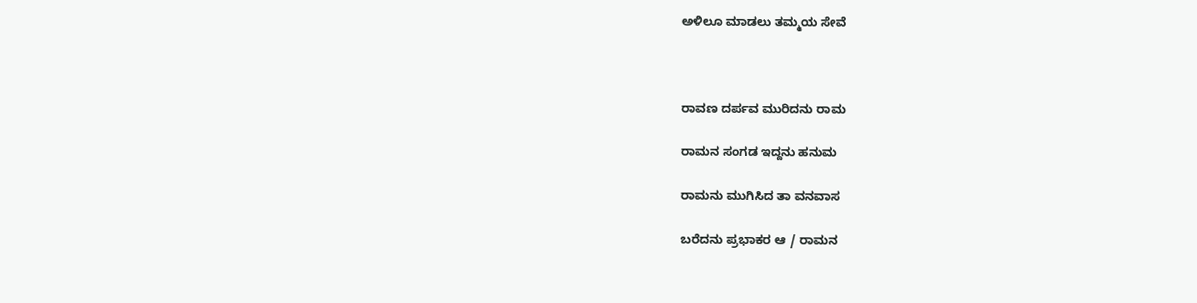ಅಳಿಲೂ ಮಾಡಲು ತಮ್ಮಯ ಸೇವೆ



ರಾವಣ ದರ್ಪವ ಮುರಿದನು ರಾಮ

ರಾಮನ ಸಂಗಡ ಇದ್ದನು ಹನುಮ

ರಾಮನು ಮುಗಿಸಿದ ತಾ ವನವಾಸ

ಬರೆದನು ಪ್ರಭಾಕರ ಆ / ರಾಮನ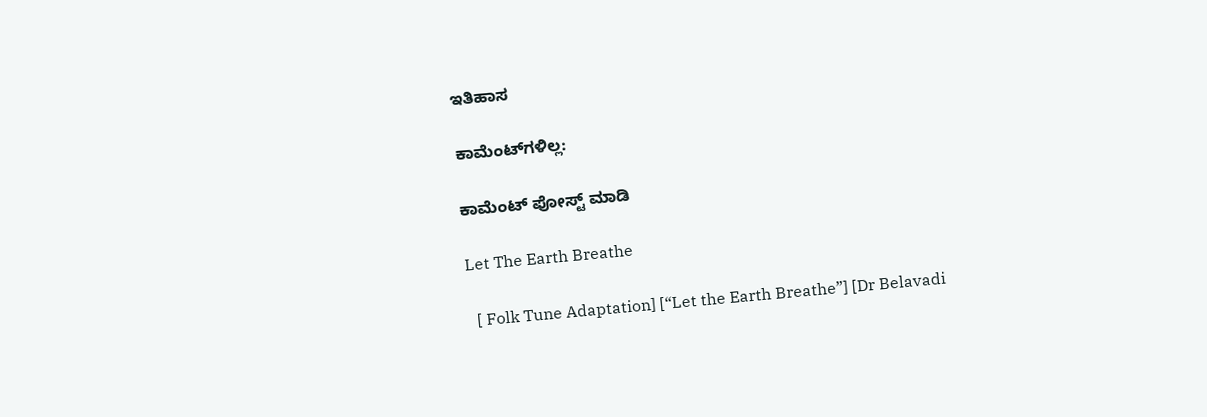ಇತಿಹಾಸ

ಕಾಮೆಂಟ್‌ಗಳಿಲ್ಲ:

ಕಾಮೆಂಟ್‌‌ ಪೋಸ್ಟ್‌ ಮಾಡಿ

Let The Earth Breathe

  [ Folk Tune Adaptation] [“Let the Earth Breathe”] [Dr Belavadi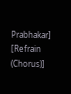Prabhakar] [Refrain (Chorus)]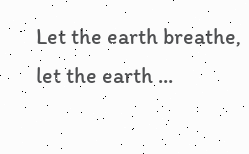Let the earth breathe, let the earth ...